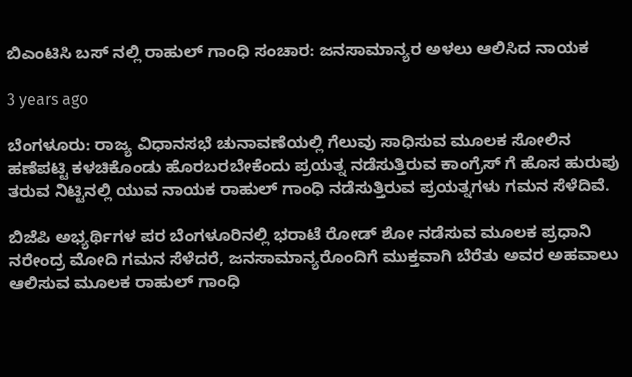ಬಿಎಂಟಿಸಿ ಬಸ್ ನಲ್ಲಿ ರಾಹುಲ್ ಗಾಂಧಿ ಸಂಚಾರ: ಜನಸಾಮಾನ್ಯರ ಅಳಲು ಆಲಿಸಿದ ನಾಯಕ

3 years ago

ಬೆಂಗಳೂರು: ರಾಜ್ಯ ವಿಧಾನಸಭೆ ಚುನಾವಣೆಯಲ್ಲಿ ಗೆಲುವು ಸಾಧಿಸುವ ಮೂಲಕ ಸೋಲಿನ ಹಣೆಪಟ್ಟಿ ಕಳಚಿಕೊಂಡು ಹೊರಬರಬೇಕೆಂದು ಪ್ರಯತ್ನ ನಡೆಸುತ್ತಿರುವ ಕಾಂಗ್ರೆಸ್ ಗೆ ಹೊಸ ಹುರುಪು ತರುವ ನಿಟ್ಟಿನಲ್ಲಿ ಯುವ ನಾಯಕ ರಾಹುಲ್ ಗಾಂಧಿ ನಡೆಸುತ್ತಿರುವ ಪ್ರಯತ್ನಗಳು ಗಮನ ಸೆಳೆದಿವೆ.

ಬಿಜೆಪಿ ಅಭ್ಯರ್ಥಿಗಳ ಪರ ಬೆಂಗಳೂರಿನಲ್ಲಿ ಭರಾಟೆ ರೋಡ್ ಶೋ ನಡೆಸುವ ಮೂಲಕ ಪ್ರಧಾನಿ ನರೇಂದ್ರ ಮೋದಿ ಗಮನ ಸೆಳೆದರೆ, ಜನಸಾಮಾನ್ಯರೊಂದಿಗೆ ಮುಕ್ತವಾಗಿ ಬೆರೆತು ಅವರ ಅಹವಾಲು ಆಲಿಸುವ ಮೂಲಕ ರಾಹುಲ್ ಗಾಂಧಿ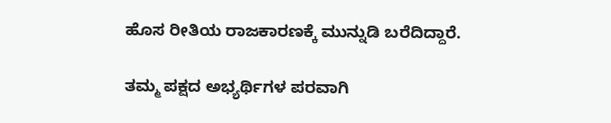ಹೊಸ ರೀತಿಯ ರಾಜಕಾರಣಕ್ಕೆ ಮುನ್ನುಡಿ ಬರೆದಿದ್ದಾರೆ.

ತಮ್ಮ ಪಕ್ಷದ ಅಭ್ಯರ್ಥಿಗಳ ಪರವಾಗಿ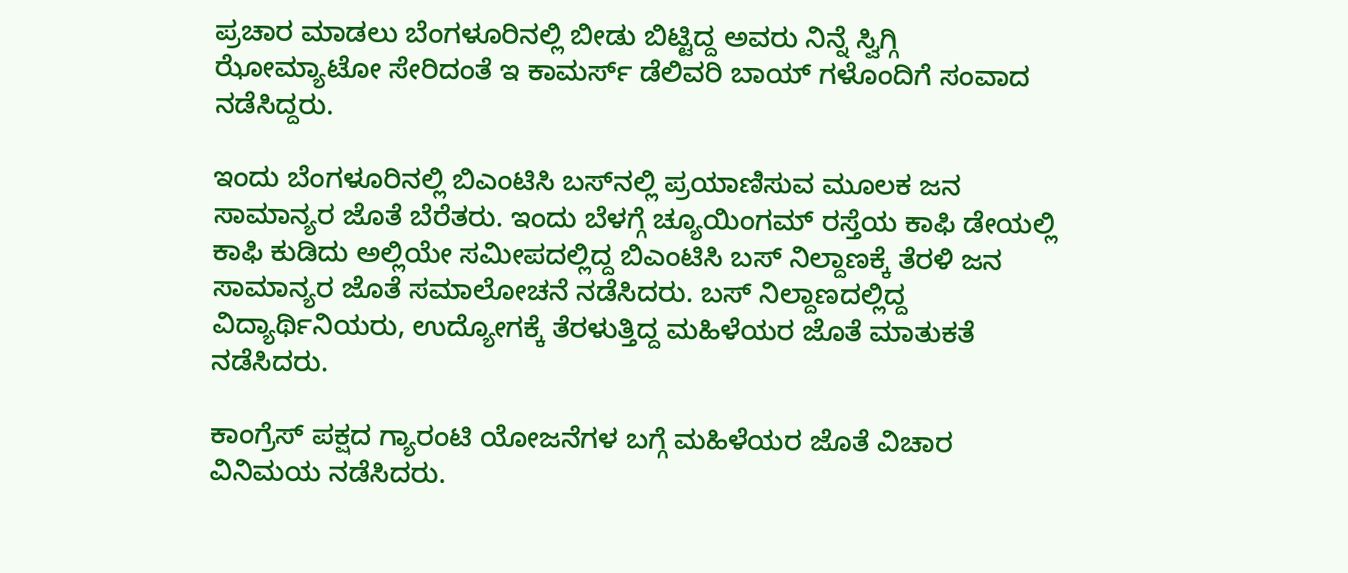ಪ್ರಚಾರ ಮಾಡಲು ಬೆಂಗಳೂರಿನಲ್ಲಿ ಬೀಡು ಬಿಟ್ಟಿದ್ದ ಅವರು ನಿನ್ನೆ ಸ್ವಿಗ್ಗಿ ಝೋಮ್ಯಾಟೋ ಸೇರಿದಂತೆ ಇ ಕಾಮರ್ಸ್ ಡೆಲಿವರಿ ಬಾಯ್ ಗಳೊಂದಿಗೆ ಸಂವಾದ ನಡೆಸಿದ್ದರು.

ಇಂದು ಬೆಂಗಳೂರಿನಲ್ಲಿ ಬಿಎಂಟಿಸಿ ಬಸ್‍ನಲ್ಲಿ ಪ್ರಯಾಣಿಸುವ ಮೂಲಕ ಜನ ಸಾಮಾನ್ಯರ ಜೊತೆ ಬೆರೆತರು. ಇಂದು ಬೆಳಗ್ಗೆ ಚ್ಯೂಯಿಂಗಮ್ ರಸ್ತೆಯ ಕಾಫಿ ಡೇಯಲ್ಲಿ ಕಾಫಿ ಕುಡಿದು ಅಲ್ಲಿಯೇ ಸಮೀಪದಲ್ಲಿದ್ದ ಬಿಎಂಟಿಸಿ ಬಸ್ ನಿಲ್ದಾಣಕ್ಕೆ ತೆರಳಿ ಜನ ಸಾಮಾನ್ಯರ ಜೊತೆ ಸಮಾಲೋಚನೆ ನಡೆಸಿದರು. ಬಸ್ ನಿಲ್ದಾಣದಲ್ಲಿದ್ದ ವಿದ್ಯಾರ್ಥಿನಿಯರು, ಉದ್ಯೋಗಕ್ಕೆ ತೆರಳುತ್ತಿದ್ದ ಮಹಿಳೆಯರ ಜೊತೆ ಮಾತುಕತೆ ನಡೆಸಿದರು.

ಕಾಂಗ್ರೆಸ್ ಪಕ್ಷದ ಗ್ಯಾರಂಟಿ ಯೋಜನೆಗಳ ಬಗ್ಗೆ ಮಹಿಳೆಯರ ಜೊತೆ ವಿಚಾರ ವಿನಿಮಯ ನಡೆಸಿದರು.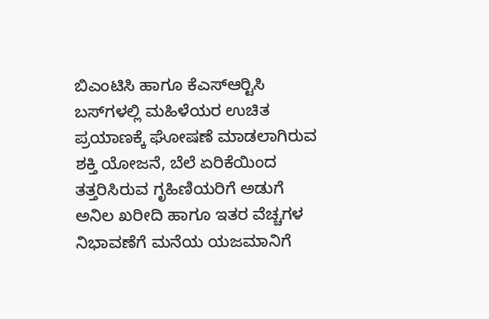ಬಿಎಂಟಿಸಿ ಹಾಗೂ ಕೆಎಸ್‍ಆರ್‍ಟಿಸಿ ಬಸ್‍ಗಳಲ್ಲಿ ಮಹಿಳೆಯರ ಉಚಿತ ಪ್ರಯಾಣಕ್ಕೆ ಘೋಷಣೆ ಮಾಡಲಾಗಿರುವ ಶಕ್ತಿ ಯೋಜನೆ, ಬೆಲೆ ಏರಿಕೆಯಿಂದ ತತ್ತರಿಸಿರುವ ಗೃಹಿಣಿಯರಿಗೆ ಅಡುಗೆ ಅನಿಲ ಖರೀದಿ ಹಾಗೂ ಇತರ ವೆಚ್ಚಗಳ ನಿಭಾವಣೆಗೆ ಮನೆಯ ಯಜಮಾನಿಗೆ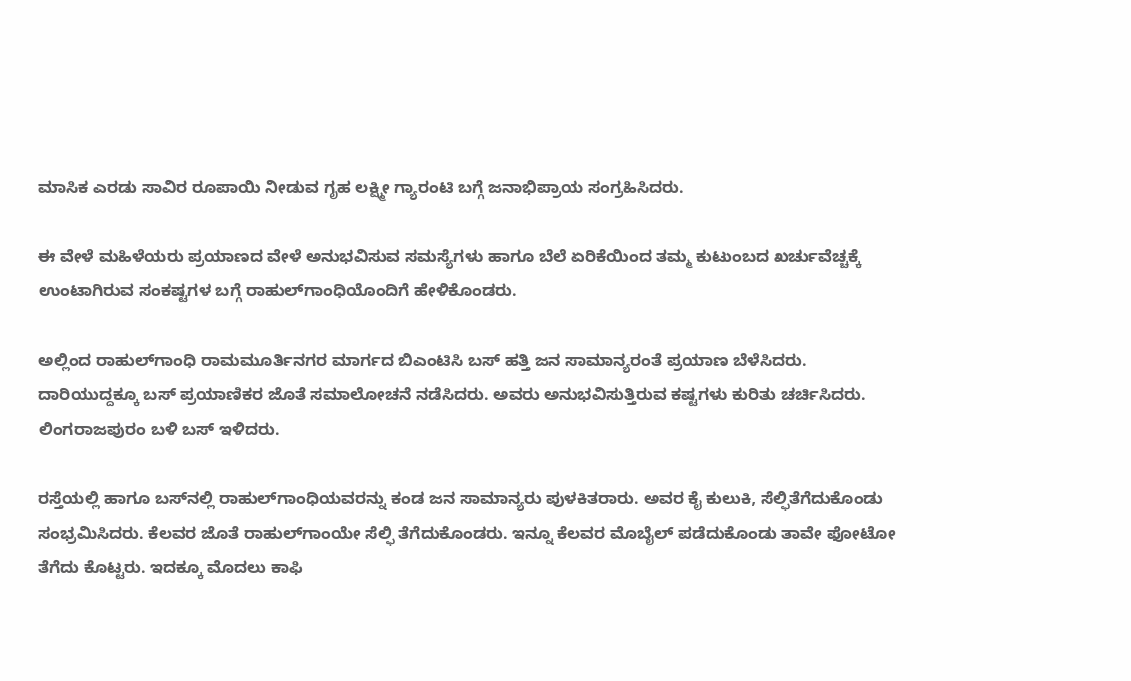ಮಾಸಿಕ ಎರಡು ಸಾವಿರ ರೂಪಾಯಿ ನೀಡುವ ಗೃಹ ಲಕ್ಷ್ಮೀ ಗ್ಯಾರಂಟಿ ಬಗ್ಗೆ ಜನಾಭಿಪ್ರಾಯ ಸಂಗ್ರಹಿಸಿದರು.

ಈ ವೇಳೆ ಮಹಿಳೆಯರು ಪ್ರಯಾಣದ ವೇಳೆ ಅನುಭವಿಸುವ ಸಮಸ್ಯೆಗಳು ಹಾಗೂ ಬೆಲೆ ಏರಿಕೆಯಿಂದ ತಮ್ಮ ಕುಟುಂಬದ ಖರ್ಚುವೆಚ್ಚಕ್ಕೆ ಉಂಟಾಗಿರುವ ಸಂಕಷ್ಟಗಳ ಬಗ್ಗೆ ರಾಹುಲ್‍ಗಾಂಧಿಯೊಂದಿಗೆ ಹೇಳಿಕೊಂಡರು.

ಅಲ್ಲಿಂದ ರಾಹುಲ್‍ಗಾಂಧಿ ರಾಮಮೂರ್ತಿನಗರ ಮಾರ್ಗದ ಬಿಎಂಟಿಸಿ ಬಸ್ ಹತ್ತಿ ಜನ ಸಾಮಾನ್ಯರಂತೆ ಪ್ರಯಾಣ ಬೆಳೆಸಿದರು. ದಾರಿಯುದ್ದಕ್ಕೂ ಬಸ್ ಪ್ರಯಾಣಿಕರ ಜೊತೆ ಸಮಾಲೋಚನೆ ನಡೆಸಿದರು. ಅವರು ಅನುಭವಿಸುತ್ತಿರುವ ಕಷ್ಟಗಳು ಕುರಿತು ಚರ್ಚಿಸಿದರು. ಲಿಂಗರಾಜಪುರಂ ಬಳಿ ಬಸ್ ಇಳಿದರು.

ರಸ್ತೆಯಲ್ಲಿ ಹಾಗೂ ಬಸ್‍ನಲ್ಲಿ ರಾಹುಲ್‍ಗಾಂಧಿಯವರನ್ನು ಕಂಡ ಜನ ಸಾಮಾನ್ಯರು ಪುಳಕಿತರಾರು. ಅವರ ಕೈ ಕುಲುಕಿ, ಸೆಲ್ಫಿತೆಗೆದುಕೊಂಡು ಸಂಭ್ರಮಿಸಿದರು. ಕೆಲವರ ಜೊತೆ ರಾಹುಲ್‍ಗಾಂಯೇ ಸೆಲ್ಫಿ ತೆಗೆದುಕೊಂಡರು. ಇನ್ನೂ ಕೆಲವರ ಮೊಬೈಲ್ ಪಡೆದುಕೊಂಡು ತಾವೇ ಫೋಟೋ ತೆಗೆದು ಕೊಟ್ಟರು. ಇದಕ್ಕೂ ಮೊದಲು ಕಾಫಿ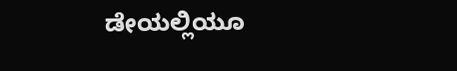ಡೇಯಲ್ಲಿಯೂ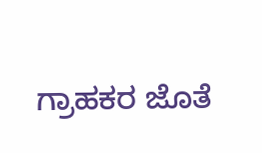ಗ್ರಾಹಕರ ಜೊತೆ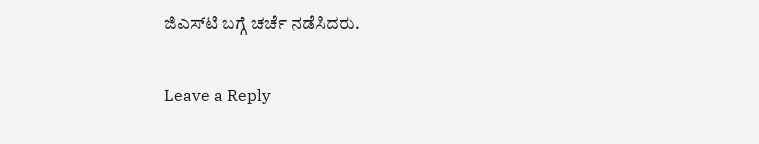ಜಿಎಸ್‍ಟಿ ಬಗ್ಗೆ ಚರ್ಚೆ ನಡೆಸಿದರು.

Leave a Reply